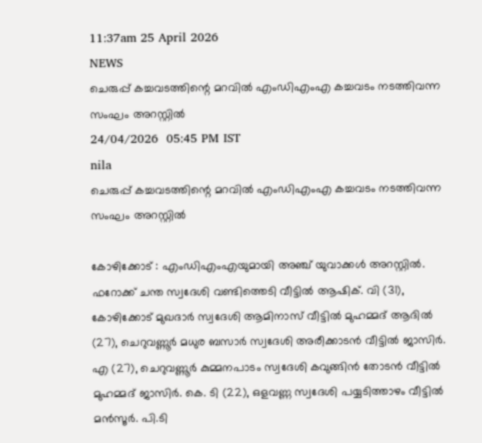11:37am 25 April 2026
NEWS
ചെരുപ്പ് കച്ചവടത്തിന്റെ മറവിൽ എംഡിഎംഎ കച്ചവടം നടത്തിവന്ന സംഘം അറസ്റ്റിൽ
24/04/2026  05:45 PM IST
nila
ചെരുപ്പ് കച്ചവടത്തിന്റെ മറവിൽ എംഡിഎംഎ കച്ചവടം നടത്തിവന്ന സംഘം അറസ്റ്റിൽ

കോഴിക്കോട് : എംഡിഎംഎയുമായി അഞ്ച് യുവാക്കൾ അറസ്റ്റിൽ. ഫറോക്ക് ചന്ത സ്വദേശി വണ്ടിത്തെടി വീട്ടിൽ ആഷിക്. വി (31), കോഴിക്കോട് മുഖദാർ സ്വദേശി ആമിനാസ് വീട്ടിൽ മുഹമ്മദ് ആദിൽ (27), ചെറുവണ്ണൂർ മധുര ബസാർ സ്വദേശി അരീക്കാടൻ വീട്ടിൽ ജാസിർ. എ (27), ചെറുവണ്ണൂർ കുമ്മനപാടം സ്വദേശി കവുങ്ങിൻ തോടൻ വീട്ടിൽ മുഹമ്മദ് ജാസിർ. കെ. ടി (22), ഒളവണ്ണ സ്വദേശി പയ്യടിത്താഴം വീട്ടിൽ മൻസൂർ. പി.ടി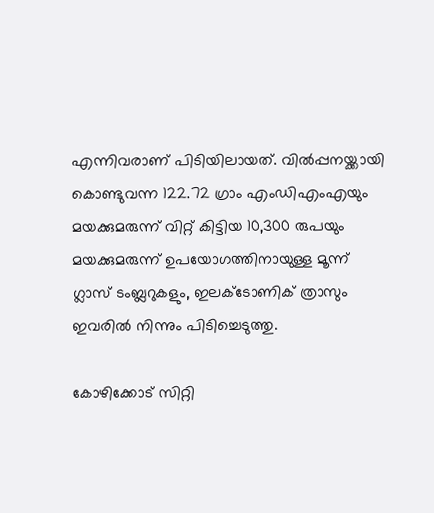എന്നിവരാണ് പിടിയിലായത്. വിൽപ്പനയ്ക്കായി കൊണ്ടുവന്ന 122.72 ഗ്രാം എംഡിഎംഎയും മയക്കുമരുന്ന് വിറ്റ് കിട്ടിയ 10,300 രുപയും മയക്കുമരുന്ന് ഉപയോഗത്തിനായുള്ള മൂന്ന് ഗ്ലാസ് ടംബ്ലറുകളും, ഇലക്ടോണിക് ത്രാസും ഇവരിൽ നിന്നും പിടിച്ചെടുത്തു.

കോഴിക്കോട് സിറ്റി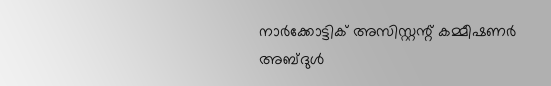നാർക്കോട്ടിക് അസിസ്റ്റന്റ് കമ്മീഷണർ അബ്ദുൾ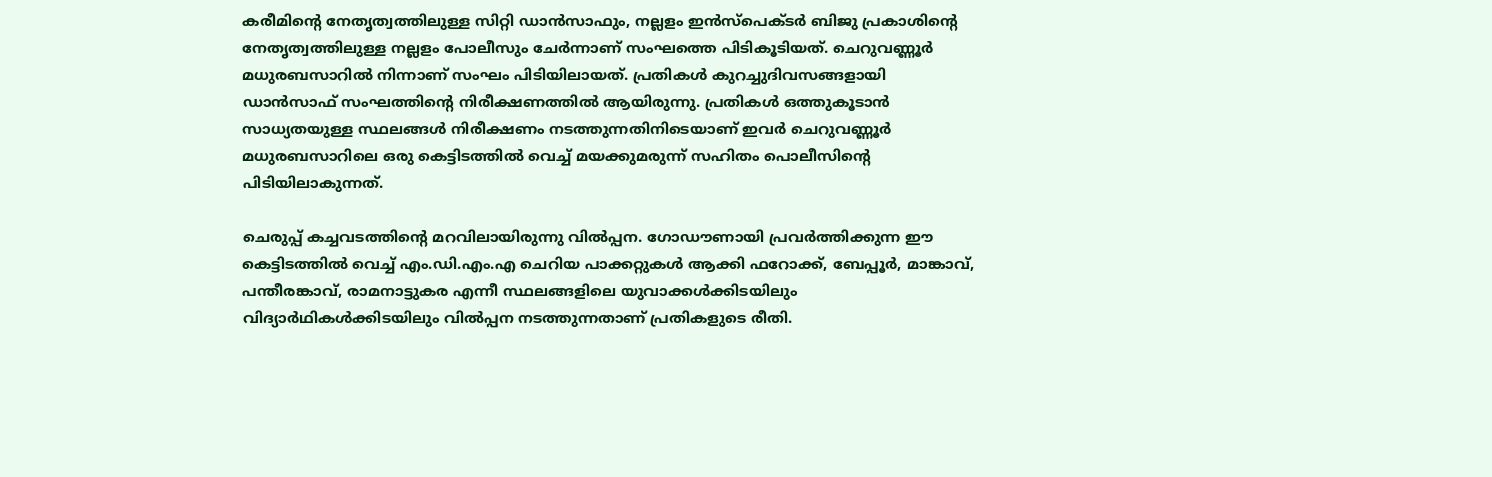കരീമിന്റെ നേതൃത്വത്തിലുള്ള സിറ്റി ഡാൻസാഫും, നല്ലളം ഇൻസ്പെക്ടർ ബിജു പ്രകാശിന്റെ നേതൃത്വത്തിലുള്ള നല്ലളം പോലീസും ചേർന്നാണ് സംഘത്തെ പിടികൂടിയത്. ചെറുവണ്ണൂർ മധുരബസാറിൽ നിന്നാണ് സംഘം പിടിയിലായത്. പ്രതികൾ കുറച്ചുദിവസങ്ങളായി ഡാൻസാഫ് സംഘത്തിന്റെ നിരീക്ഷണത്തിൽ ആയിരുന്നു. പ്രതികൾ ഒത്തുകൂടാൻ സാധ്യതയുള്ള സ്ഥലങ്ങൾ നിരീക്ഷണം നടത്തുന്നതിനിടെയാണ് ഇവർ ചെറുവണ്ണൂർ മധുരബസാറിലെ ഒരു കെട്ടിടത്തിൽ വെച്ച് മയക്കുമരുന്ന് സഹിതം പൊലീസിന്റെ പിടിയിലാകുന്നത്.

ചെരുപ്പ് കച്ചവടത്തിന്റെ മറവിലായിരുന്നു വിൽപ്പന. ഗോഡൗണായി പ്രവർത്തിക്കുന്ന ഈ കെട്ടിടത്തിൽ വെച്ച് എം.ഡി.എം.എ ചെറിയ പാക്കറ്റുകൾ ആക്കി ഫറോക്ക്, ബേപ്പൂർ, മാങ്കാവ്, പന്തീരങ്കാവ്, രാമനാട്ടുകര എന്നീ സ്ഥലങ്ങളിലെ യുവാക്കൾക്കിടയിലും വിദ്യാർഥികൾക്കിടയിലും വിൽപ്പന നടത്തുന്നതാണ് പ്രതികളുടെ രീതി.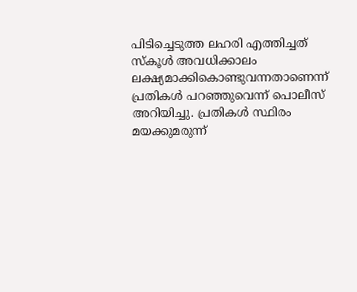പിടിച്ചെടുത്ത ലഹരി എത്തിച്ചത് സ്‌കൂൾ അവധിക്കാലം ലക്ഷ്യമാക്കികൊണ്ടുവന്നതാണെന്ന് പ്രതികൾ പറഞ്ഞുവെന്ന് പൊലീസ് അറിയിച്ചു. പ്രതികൾ സ്ഥിരം മയക്കുമരുന്ന്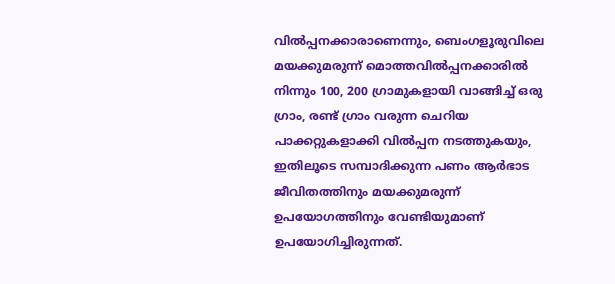വിൽപ്പനക്കാരാണെന്നും, ബെംഗളൂരുവിലെ മയക്കുമരുന്ന് മൊത്തവിൽപ്പനക്കാരിൽ നിന്നും 100, 200 ഗ്രാമുകളായി വാങ്ങിച്ച് ഒരു ഗ്രാം, രണ്ട് ഗ്രാം വരുന്ന ചെറിയ പാക്കറ്റുകളാക്കി വിൽപ്പന നടത്തുകയും, ഇതിലൂടെ സമ്പാദിക്കുന്ന പണം ആർഭാട ജീവിതത്തിനും മയക്കുമരുന്ന് ഉപയോഗത്തിനും വേണ്ടിയുമാണ് ഉപയോഗിച്ചിരുന്നത്.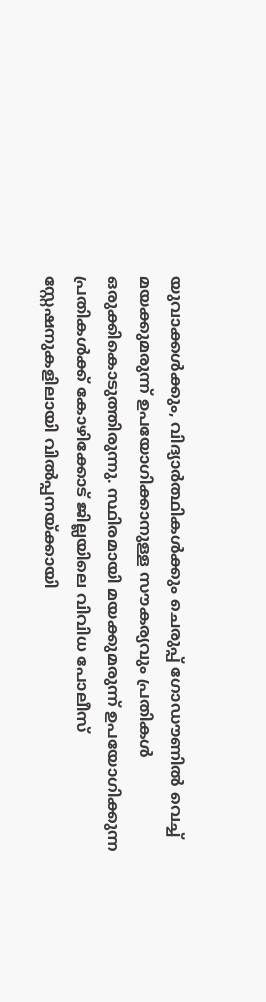യുവാക്കൾക്കും, വിദ്യാർത്ഥികൾക്കും ചെരുപ്പ് ഗോഡൗണിൽ വെച്ച് മയക്കുമരുന്ന് ഉപയോഗിക്കാനുള്ള സൗകര്യവും പ്രതികൾ ഒരുക്കികൊടുത്തിരുന്നു. സ്ഥിരമായി മയക്കുമരുന്ന് ഉപയോഗിക്കുന്ന പ്രതികൾക്ക് കോഴിക്കോട് ജില്ലയിലെ വിവിധ പോലീസ് സ്റ്റേഷനുകളിലായി വിൽപ്പനയ്ക്കായി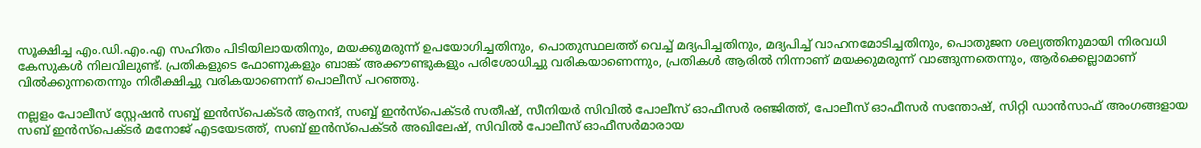സൂക്ഷിച്ച എം.ഡി.എം.എ സഹിതം പിടിയിലായതിനും, മയക്കുമരുന്ന് ഉപയോഗിച്ചതിനും, പൊതുസ്ഥലത്ത് വെച്ച് മദ്യപിച്ചതിനും, മദ്യപിച്ച് വാഹനമോടിച്ചതിനും, പൊതുജന ശല്യത്തിനുമായി നിരവധി കേസുകൾ നിലവിലുണ്ട്. പ്രതികളുടെ ഫോണുകളും ബാങ്ക് അക്കൗണ്ടുകളും പരിശോധിച്ചു വരികയാണെന്നും, പ്രതികൾ ആരിൽ നിന്നാണ് മയക്കുമരുന്ന് വാങ്ങുന്നതെന്നും, ആർക്കെല്ലാമാണ് വിൽക്കുന്നതെന്നും നിരീക്ഷിച്ചു വരികയാണെന്ന് പൊലീസ് പറഞ്ഞു.

നല്ലളം പോലീസ് സ്റ്റേഷൻ സബ്ബ് ഇൻസ്പെക്ടർ ആനന്ദ്, സബ്ബ് ഇൻസ്പെക്ടർ സതീഷ്, സീനിയർ സിവിൽ പോലീസ് ഓഫീസർ രഞ്ജിത്ത്, പോലീസ് ഓഫീസർ സന്തോഷ്, സിറ്റി ഡാൻസാഫ് അംഗങ്ങളായ സബ് ഇൻസ്പെക്ടർ മനോജ് എടയേടത്ത്, സബ് ഇൻസ്പെക്ടർ അഖിലേഷ്, സിവിൽ പോലീസ് ഓഫീസർമാരായ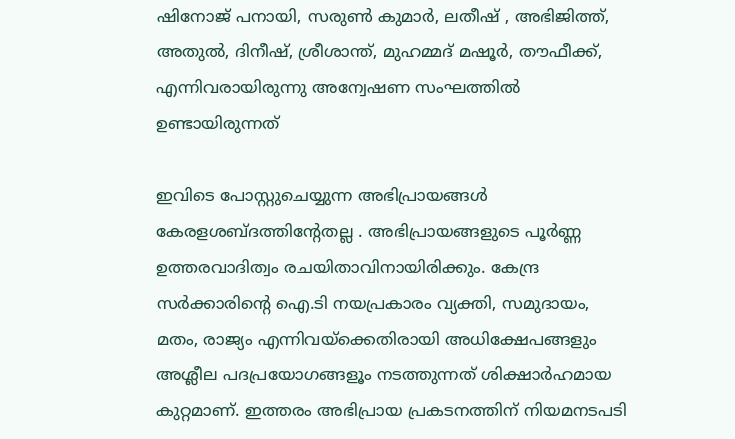ഷിനോജ് പനായി, സരുൺ കുമാർ, ലതീഷ് , അഭിജിത്ത്, അതുൽ, ദിനീഷ്, ശ്രീശാന്ത്, മുഹമ്മദ് മഷൂർ, തൗഫീക്ക്, എന്നിവരായിരുന്നു അന്വേഷണ സംഘത്തിൽ ഉണ്ടായിരുന്നത്

ഇവിടെ പോസ്റ്റുചെയ്യുന്ന അഭിപ്രായങ്ങള്‍ കേരളശബ്‌ദത്തിന്റേതല്ല . അഭിപ്രായങ്ങളുടെ പൂര്‍ണ്ണ ഉത്തരവാദിത്വം രചയിതാവിനായിരിക്കും. കേന്ദ്ര സർക്കാരിന്റെ ഐ.ടി നയപ്രകാരം വ്യക്തി, സമുദായം, മതം, രാജ്യം എന്നിവയ്ക്കെതിരായി അധിക്ഷേപങ്ങളും അശ്ലീല പദപ്രയോഗങ്ങളൂം നടത്തുന്നത് ശിക്ഷാര്‍ഹമായ കുറ്റമാണ്. ഇത്തരം അഭിപ്രായ പ്രകടനത്തിന് നിയമനടപടി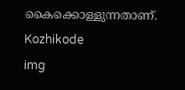കൈക്കൊള്ളുന്നതാണ്.
Kozhikode
img